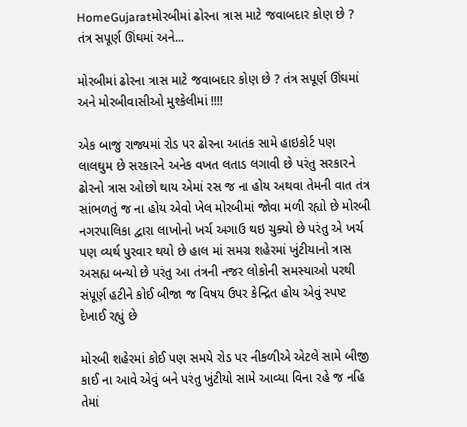HomeGujaratમોરબીમાં ઢોરના ત્રાસ માટે જવાબદાર કોણ છે ? તંત્ર સપૂર્ણ ઊંઘમાં અને...

મોરબીમાં ઢોરના ત્રાસ માટે જવાબદાર કોણ છે ? તંત્ર સપૂર્ણ ઊંઘમાં અને મોરબીવાસીઓ મુશ્કેલીમાં !!!!

એક બાજુ રાજ્યમાં રોડ પર ઢોરના આતંક સામે હાઇકોર્ટ પણ લાલઘુમ છે સરકારને અનેક વખત લતાડ લગાવી છે પરંતુ સરકારને ઢોરનો ત્રાસ ઓછો થાય એમાં રસ જ ના હોય અથવા તેમની વાત તંત્ર સાંભળતું જ ના હોય એવો ખેલ મોરબીમાં જોવા મળી રહ્યો છે મોરબી નગરપાલિકા દ્વારા લાખોનો ખર્ચ અગાઉ થઇ ચુક્યો છે પરંતુ એ ખર્ચ પણ વ્યર્થ પુરવાર થયો છે હાલ માં સમગ્ર શહેરમાં ખુંટીયાનો ત્રાસ અસહ્ય બન્યો છે પરંતુ આ તંત્રની નજર લોકોની સમસ્યાઓ પરથી સંપૂર્ણ હટીને કોઈ બીજા જ વિષય ઉપર કેન્દ્રિત હોય એવું સ્પષ્ટ દેખાઈ રહ્યું છે

મોરબી શહેરમાં કોઈ પણ સમયે રોડ પર નીકળીએ એટલે સામે બીજી કાઈ ના આવે એવું બને પરંતુ ખુંટીયો સામે આવ્યા વિના રહે જ નહિ તેમાં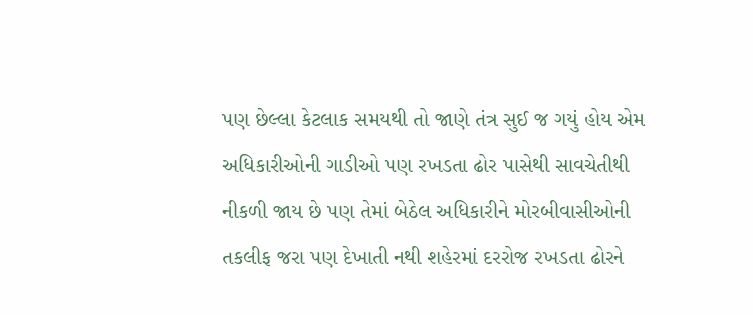પણ છેલ્લા કેટલાક સમયથી તો જાણે તંત્ર સુઈ જ ગયું હોય એમ અધિકારીઓની ગાડીઓ પણ રખડતા ઢોર પાસેથી સાવચેતીથી નીકળી જાય છે પણ તેમાં બેઠેલ અધિકારીને મોરબીવાસીઓની તકલીફ જરા પણ દેખાતી નથી શહેરમાં દરરોજ રખડતા ઢોરને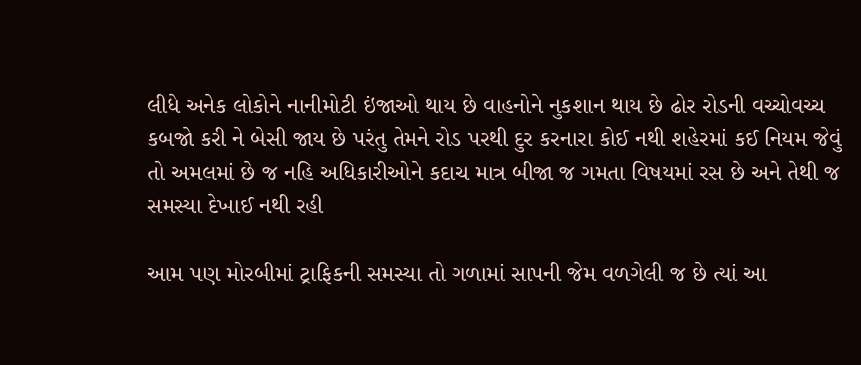લીધે અનેક લોકોને નાનીમોટી ઇંજાઓ થાય છે વાહનોને નુકશાન થાય છે ઢોર રોડની વચ્ચોવચ્ચ કબજો કરી ને બેસી જાય છે પરંતુ તેમને રોડ પરથી દુર કરનારા કોઈ નથી શહેરમાં કઈ નિયમ જેવું તો અમલમાં છે જ નહિ અધિકારીઓને કદાચ માત્ર બીજા જ ગમતા વિષયમાં રસ છે અને તેથી જ સમસ્યા દેખાઈ નથી રહી

આમ પણ મોરબીમાં ટ્રાફિકની સમસ્યા તો ગળામાં સાપની જેમ વળગેલી જ છે ત્યાં આ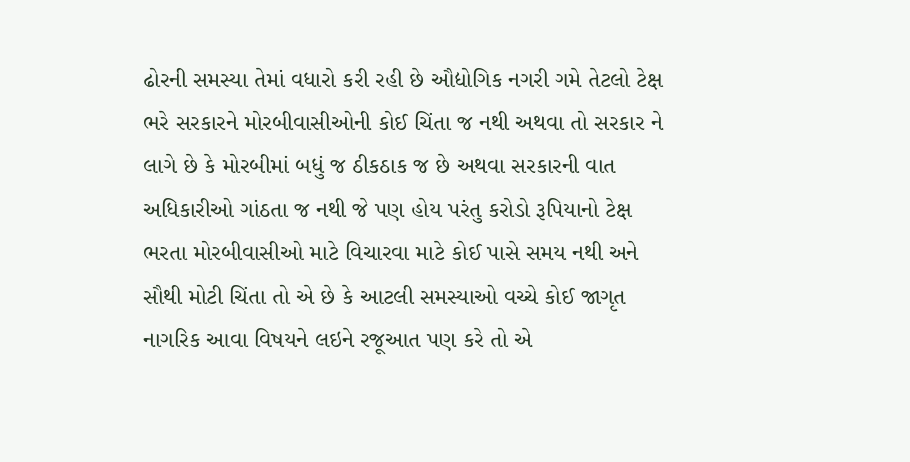ઢોરની સમસ્યા તેમાં વધારો કરી રહી છે ઔદ્યોગિક નગરી ગમે તેટલો ટેક્ષ ભરે સરકારને મોરબીવાસીઓની કોઈ ચિંતા જ નથી અથવા તો સરકાર ને લાગે છે કે મોરબીમાં બધું જ ઠીકઠાક જ છે અથવા સરકારની વાત અધિકારીઓ ગાંઠતા જ નથી જે પણ હોય પરંતુ કરોડો રૂપિયાનો ટેક્ષ ભરતા મોરબીવાસીઓ માટે વિચારવા માટે કોઈ પાસે સમય નથી અને સૌથી મોટી ચિંતા તો એ છે કે આટલી સમસ્યાઓ વચ્ચે કોઈ જાગૃત નાગરિક આવા વિષયને લઇને રજૂઆત પણ કરે તો એ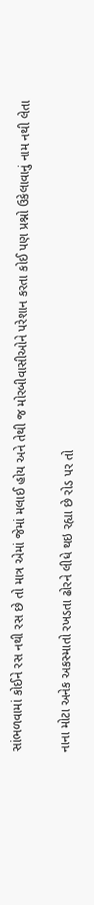સાંભળવામાં કોઈને રસ નથી રસ છે તો માત્ર એમાં જેમાં મલાઈ હોય અને તેથી જ મોરબીવાસીઓને પરેશાન કરતા કોઈ પણ પ્રશ્નો ઉકેલાવાનું નામ નથી લેતા

નાના મોટા અનેક અકસ્માતો રખડતા ઢોરને લીધે થઇ રહ્યા છે રોડ પર તો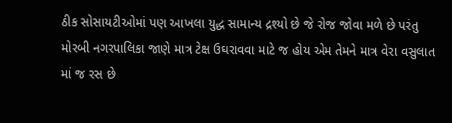ઠીક સોસાયટીઓમાં પણ આખલા યુદ્ધ સામાન્ય દ્રશ્યો છે જે રોજ જોવા મળે છે પરંતુ મોરબી નગરપાલિકા જાણે માત્ર ટેક્ષ ઉઘરાવવા માટે જ હોય એમ તેમને માત્ર વેરા વસુલાત માં જ રસ છે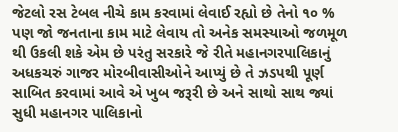જેટલો રસ ટેબલ નીચે કામ કરવામાં લેવાઈ રહ્યો છે તેનો ૧૦ % પણ જો જનતાના કામ માટે લેવાય તો અનેક સમસ્યાઓ જળમૂળ થી ઉકલી શકે એમ છે પરંતુ સરકારે જે રીતે મહાનગરપાલિકાનું અધકચરું ગાજર મોરબીવાસીઓને આપ્યું છે તે ઝડપથી પૂર્ણ સાબિત કરવામાં આવે એ ખુબ જરૂરી છે અને સાથો સાથ જ્યાં સુધી મહાનગર પાલિકાનો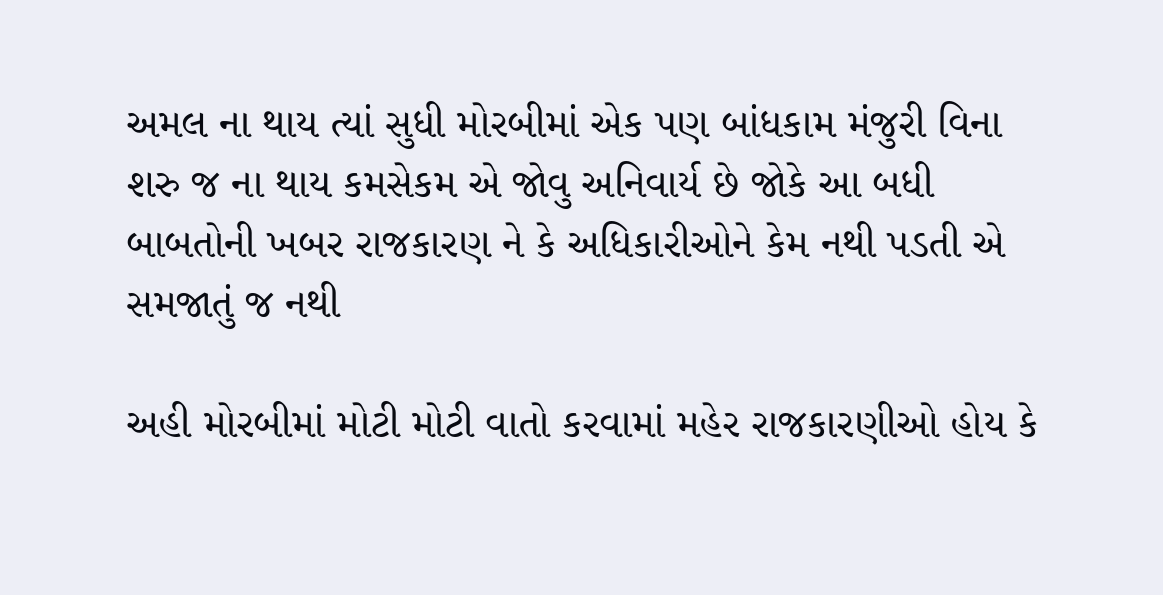અમલ ના થાય ત્યાં સુધી મોરબીમાં એક પણ બાંધકામ મંજુરી વિના શરુ જ ના થાય કમસેકમ એ જોવુ અનિવાર્ય છે જોકે આ બધી બાબતોની ખબર રાજકારણ ને કે અધિકારીઓને કેમ નથી પડતી એ સમજાતું જ નથી

અહી મોરબીમાં મોટી મોટી વાતો કરવામાં મહેર રાજકારણીઓ હોય કે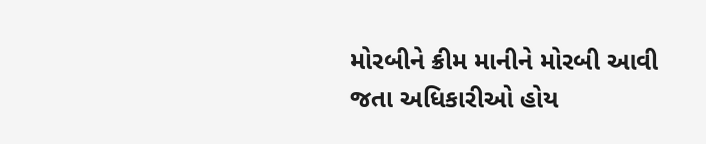મોરબીને ક્રીમ માનીને મોરબી આવી જતા અધિકારીઓ હોય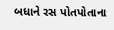બધાને રસ પોતપોતાના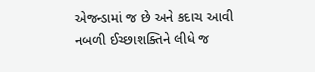એજન્ડામાં જ છે અને કદાચ આવી નબળી ઈચ્છાશક્તિને લીધે જ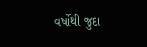વર્ષોથી જુદા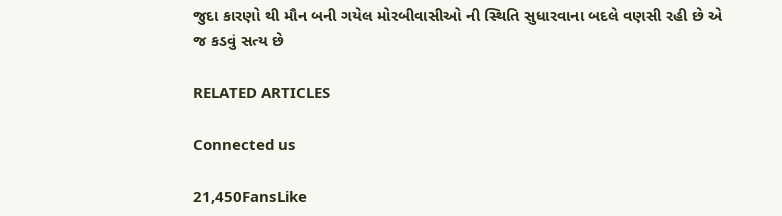જુદા કારણો થી મૌન બની ગયેલ મોરબીવાસીઓ ની સ્થિતિ સુધારવાના બદલે વણસી રહી છે એ જ કડવું સત્ય છે

RELATED ARTICLES

Connected us

21,450FansLike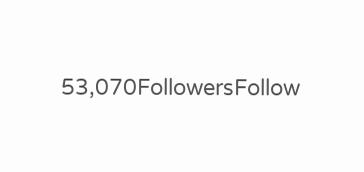53,070FollowersFollow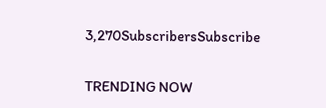3,270SubscribersSubscribe

TRENDING NOW